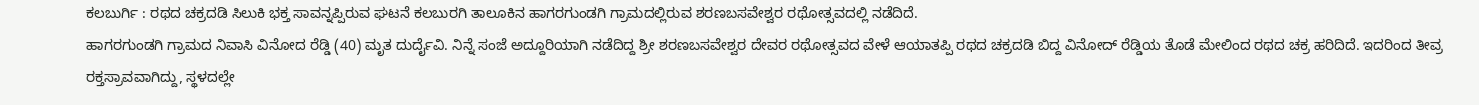ಕಲಬುರ್ಗಿ : ರಥದ ಚಕ್ರದಡಿ ಸಿಲುಕಿ ಭಕ್ತ ಸಾವನ್ನಪ್ಪಿರುವ ಘಟನೆ ಕಲಬುರಗಿ ತಾಲೂಕಿನ ಹಾಗರಗುಂಡಗಿ ಗ್ರಾಮದಲ್ಲಿರುವ ಶರಣಬಸವೇಶ್ವರ ರಥೋತ್ಸವದಲ್ಲಿ ನಡೆದಿದೆ.
ಹಾಗರಗುಂಡಗಿ ಗ್ರಾಮದ ನಿವಾಸಿ ವಿನೋದ ರೆಡ್ಡಿ (40) ಮೃತ ದುರ್ದೈವಿ. ನಿನ್ನೆ ಸಂಜೆ ಅದ್ದೂರಿಯಾಗಿ ನಡೆದಿದ್ದ ಶ್ರೀ ಶರಣಬಸವೇಶ್ವರ ದೇವರ ರಥೋತ್ಸವದ ವೇಳೆ ಆಯಾತಪ್ಪಿ ರಥದ ಚಕ್ರದಡಿ ಬಿದ್ದ ವಿನೋದ್ ರೆಡ್ಡಿಯ ತೊಡೆ ಮೇಲಿಂದ ರಥದ ಚಕ್ರ ಹರಿದಿದೆ. ಇದರಿಂದ ತೀವ್ರ ರಕ್ತಸ್ರಾವವಾಗಿದ್ದು, ಸ್ಥಳದಲ್ಲೇ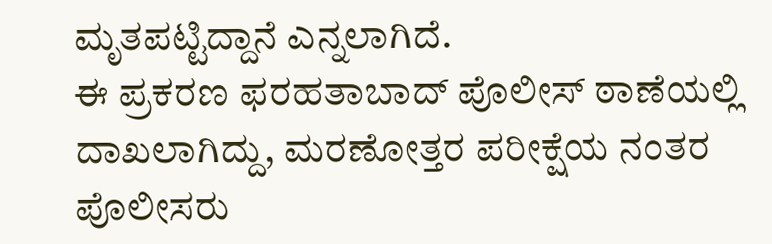ಮೃತಪಟ್ಟಿದ್ದಾನೆ ಎನ್ನಲಾಗಿದೆ.
ಈ ಪ್ರಕರಣ ಫರಹತಾಬಾದ್ ಪೊಲೀಸ್ ಠಾಣೆಯಲ್ಲಿ ದಾಖಲಾಗಿದ್ದು, ಮರಣೋತ್ತರ ಪರೀಕ್ಷೆಯ ನಂತರ ಪೊಲೀಸರು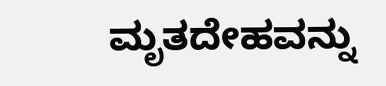ಮೃತದೇಹವನ್ನು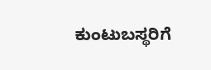ಕುಂಟುಬಸ್ಥರಿಗೆ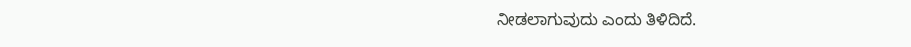ನೀಡಲಾಗುವುದು ಎಂದು ತಿಳಿದಿದೆ.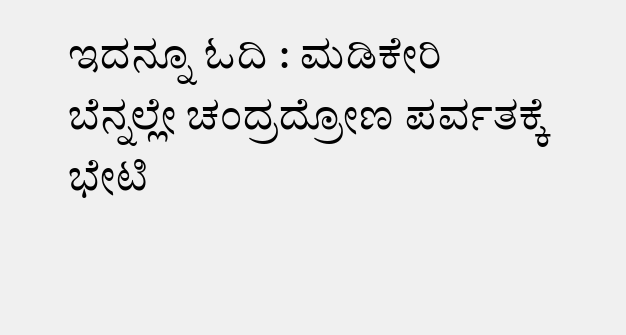ಇದನ್ನೂ ಓದಿ : ಮಡಿಕೇರಿ ಬೆನ್ನಲ್ಲೇ ಚಂದ್ರದ್ರೋಣ ಪರ್ವತಕ್ಕೆ ಭೇಟಿ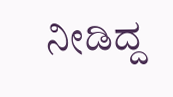ನೀಡಿದ್ದ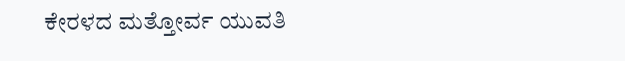ಕೇರಳದ ಮತ್ತೋರ್ವ ಯುವತಿ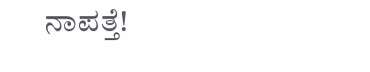ನಾಪತ್ತೆ!